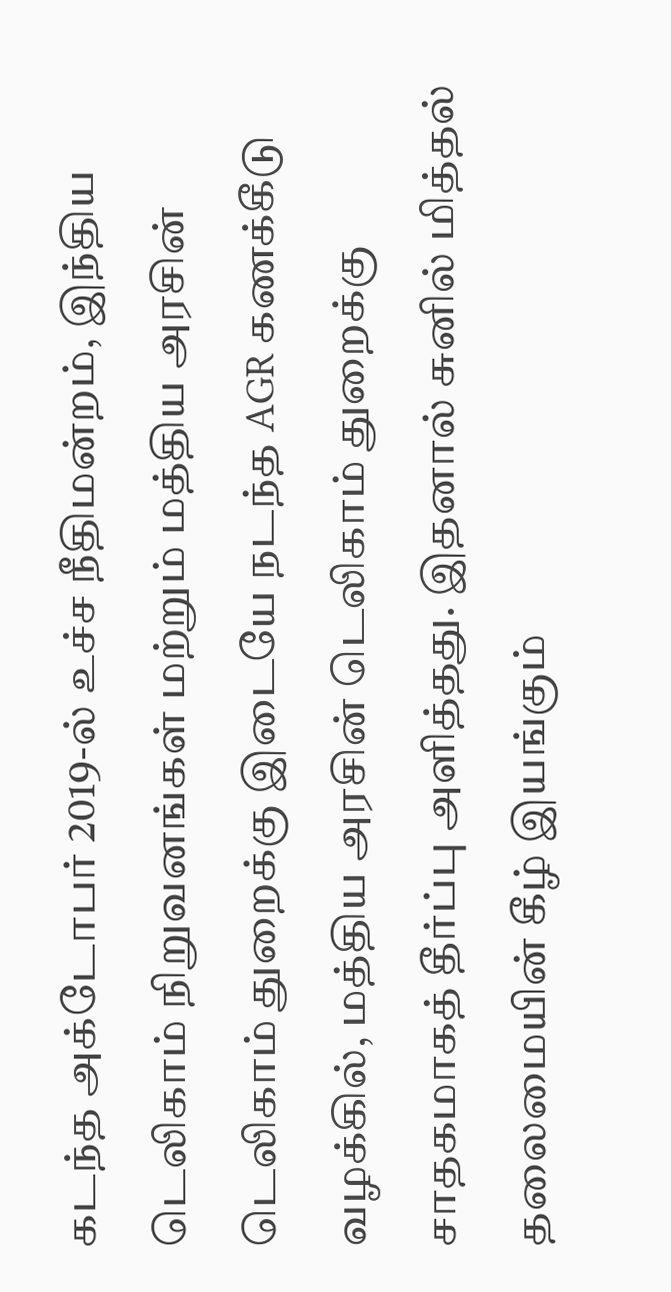கடந்த அக்டோபர் 2019-ல் உச்ச நீதிமன்றம், இந்திய டெலிகாம் நிறுவனங்கள் மற்றும் மத்திய அரசின் டெலிகாம் துறைக்கு இடையே நடந்த AGR கணக்கீடு வழக்கில், மத்திய அரசின் டெலிகாம் துறைக்கு சாதகமாகத் தீர்ப்பு அளித்தது. இதனால் சுனில் மித்தல் தலைமையின் கீழ் இயங்கும்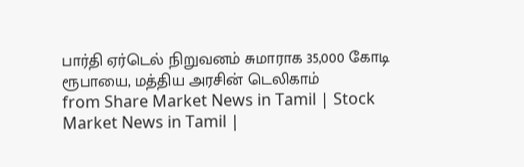பார்தி ஏர்டெல் நிறுவனம் சுமாராக 35,000 கோடி ரூபாயை, மத்திய அரசின் டெலிகாம்
from Share Market News in Tamil | Stock Market News in Tamil |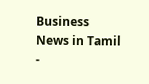Business News in Tamil -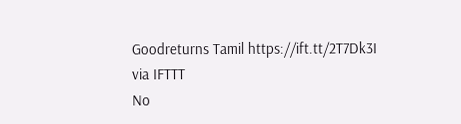Goodreturns Tamil https://ift.tt/2T7Dk3I
via IFTTT
No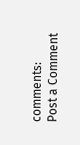comments:
Post a Comment